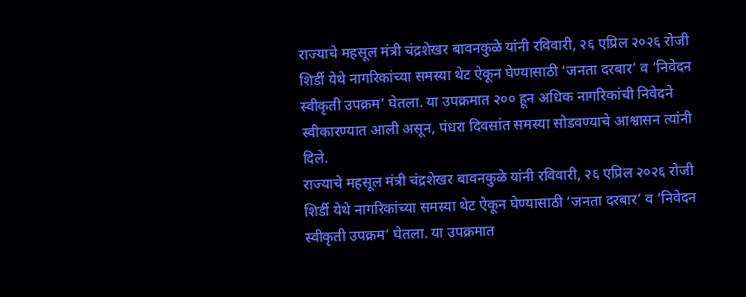राज्याचे महसूल मंत्री चंद्रशेखर बावनकुळे यांनी रविवारी, २६ एप्रिल २०२६ रोजी शिर्डी येथे नागरिकांच्या समस्या थेट ऐकून घेण्यासाठी ‘जनता दरबार’ व ‘निवेदन स्वीकृती उपक्रम’ घेतला. या उपक्रमात २०० हून अधिक नागरिकांची निवेदने स्वीकारण्यात आली असून, पंधरा दिवसांत समस्या सोडवण्याचे आश्वासन त्यांनी दिले.
राज्याचे महसूल मंत्री चंद्रशेखर बावनकुळे यांनी रविवारी, २६ एप्रिल २०२६ रोजी शिर्डी येथे नागरिकांच्या समस्या थेट ऐकून घेण्यासाठी ‘जनता दरबार’ व ‘निवेदन स्वीकृती उपक्रम’ घेतला. या उपक्रमात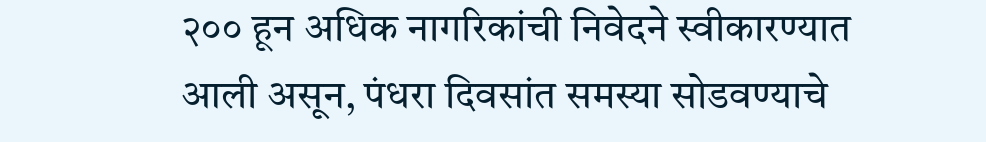२०० हून अधिक नागरिकांची निवेदने स्वीकारण्यात आली असून, पंधरा दिवसांत समस्या सोडवण्याचे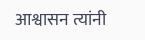आश्वासन त्यांनी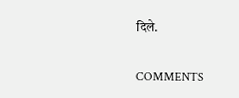दिले.

COMMENTS